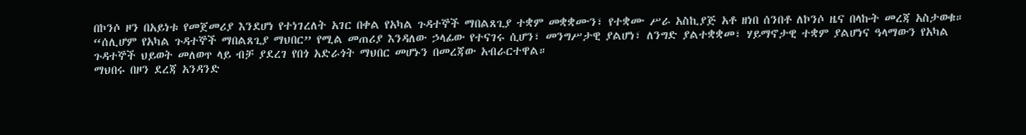በኮንሶ ዞን በአይነቱ የመጀመሪያ እንደሆነ የተነገረለት አገር በቀል የአካል ጉዳተኞች ማበልጸጊያ ተቋም መቋቋሙን፣ የተቋሙ ሥራ አስኪያጅ አቶ ዘነበ ሰንበቶ ለኮንሶ ዜና በላኩት መረጃ አስታወቁ።
“ሰሊሆም የአካል ጉዳተኞች ማበልጸጊያ ማህበር” የሚል መጠሪያ እንዳለው ኃላፊው የተናገሩ ሲሆን፣ መንግሥታዊ ያልሆነ፣ ለንግድ ያልተቋቋመ፣ ሃይማኖታዊ ተቋም ያልሆነና ዓላማውን የአካል ጉዳተኞች ህይወት መለወጥ ላይ ብቻ ያደረገ የበጎ አድራጎት ማህበር መሆኑን በመረጃው አብራርተዋል።
ማህበሩ በዞን ደረጃ አንዳንድ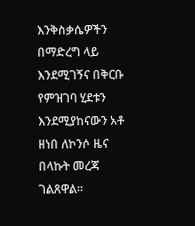እንቅስቃሴዎችን በማድረግ ላይ እንደሚገኝና በቅርቡ የምዝገባ ሂደቱን እንደሚያከናውን አቶ ዘነበ ለኮንሶ ዜና በላኩት መረጃ ገልጸዋል።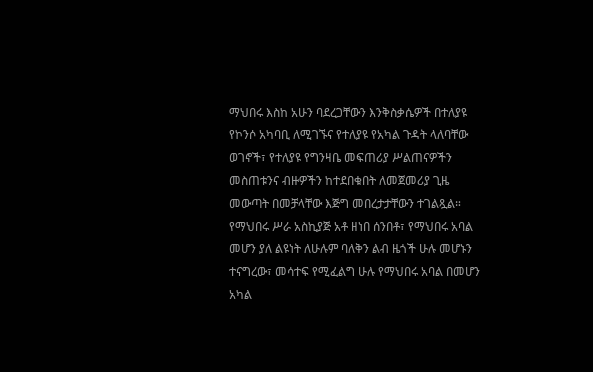ማህበሩ እስከ አሁን ባደረጋቸውን እንቅስቃሴዎች በተለያዩ የኮንሶ አካባቢ ለሚገኙና የተለያዩ የአካል ጉዳት ላለባቸው ወገኖች፣ የተለያዩ የግንዛቤ መፍጠሪያ ሥልጠናዎችን መስጠቱንና ብዙዎችን ከተደበቁበት ለመጀመሪያ ጊዜ መውጣት በመቻላቸው እጅግ መበረታታቸውን ተገልጿል።
የማህበሩ ሥራ አስኪያጅ አቶ ዘነበ ሰንበቶ፣ የማህበሩ አባል መሆን ያለ ልዩነት ለሁሉም ባለቅን ልብ ዜጎች ሁሉ መሆኑን ተናግረው፣ መሳተፍ የሚፈልግ ሁሉ የማህበሩ አባል በመሆን አካል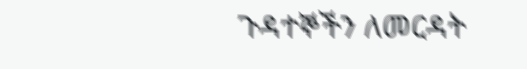ጉዳተኞችን ለመርዳት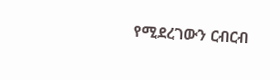የሚደረገውን ርብርብ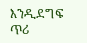እንዲደግፍ ጥሪ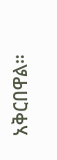አቅርበዋል።